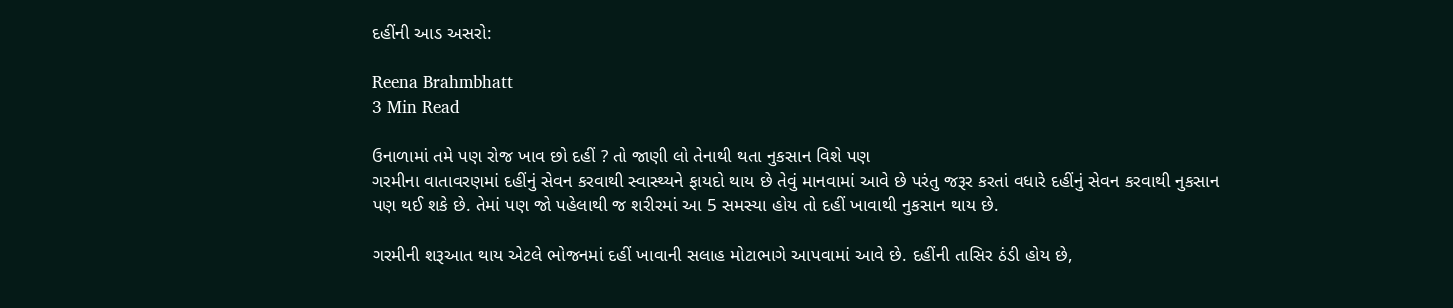દહીંની આડ અસરો:

Reena Brahmbhatt
3 Min Read

ઉનાળામાં તમે પણ રોજ ખાવ છો દહીં ? તો જાણી લો તેનાથી થતા નુકસાન વિશે પણ
ગરમીના વાતાવરણમાં દહીંનું સેવન કરવાથી સ્વાસ્થ્યને ફાયદો થાય છે તેવું માનવામાં આવે છે પરંતુ જરૂર કરતાં વધારે દહીંનું સેવન કરવાથી નુકસાન પણ થઈ શકે છે. તેમાં પણ જો પહેલાથી જ શરીરમાં આ 5 સમસ્યા હોય તો દહીં ખાવાથી નુકસાન થાય છે.

ગરમીની શરૂઆત થાય એટલે ભોજનમાં દહીં ખાવાની સલાહ મોટાભાગે આપવામાં આવે છે. દહીંની તાસિર ઠંડી હોય છે,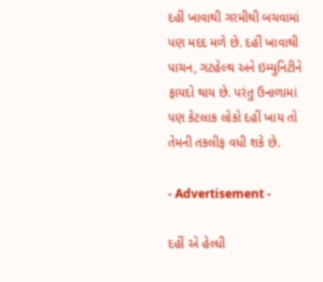દહીં ખાવાથી ગરમીથી બચવામાં પણ મદદ મળે છે. દહીં ખાવાથી પાચન, ગટહેલ્થ અને ઇમ્યુનિટીને ફાયદો થાય છે. પરંતુ ઉનાળામાં પણ કેટલાક લોકો દહીં ખાય તો તેમની તકલીફ વધી શકે છે.

- Advertisement -

દહીં એ હેલ્ધી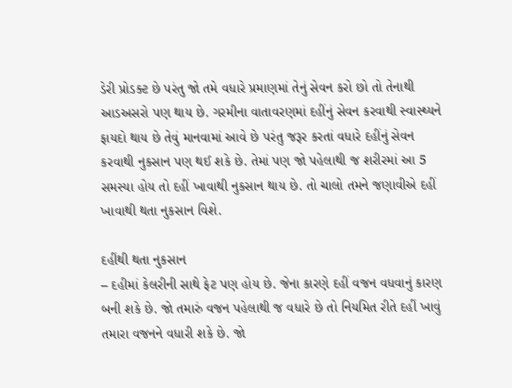ડેરી પ્રોડક્ટ છે પરંતુ જો તમે વધારે પ્રમાણમાં તેનું સેવન કરો છો તો તેનાથી આડઅસરો પણ થાય છે. ગરમીના વાતાવરણમાં દહીંનું સેવન કરવાથી સ્વાસ્થ્યને ફાયદો થાય છે તેવું માનવામાં આવે છે પરંતુ જરૂર કરતાં વધારે દહીંનું સેવન કરવાથી નુકસાન પણ થઈ શકે છે. તેમાં પણ જો પહેલાથી જ શરીરમાં આ 5 સમસ્યા હોય તો દહીં ખાવાથી નુકસાન થાય છે. તો ચાલો તમને જણાવીએ દહીં ખાવાથી થતા નુકસાન વિશે.

દહીંથી થતા નુકસાન
– દહીમાં કેલરીની સાથે ફેટ પણ હોય છે. જેના કારણે દહીં વજન વધવાનું કારણ બની શકે છે. જો તમારું વજન પહેલાથી જ વધારે છે તો નિયમિત રીતે દહીં ખાવું તમારા વજનને વધારી શકે છે. જો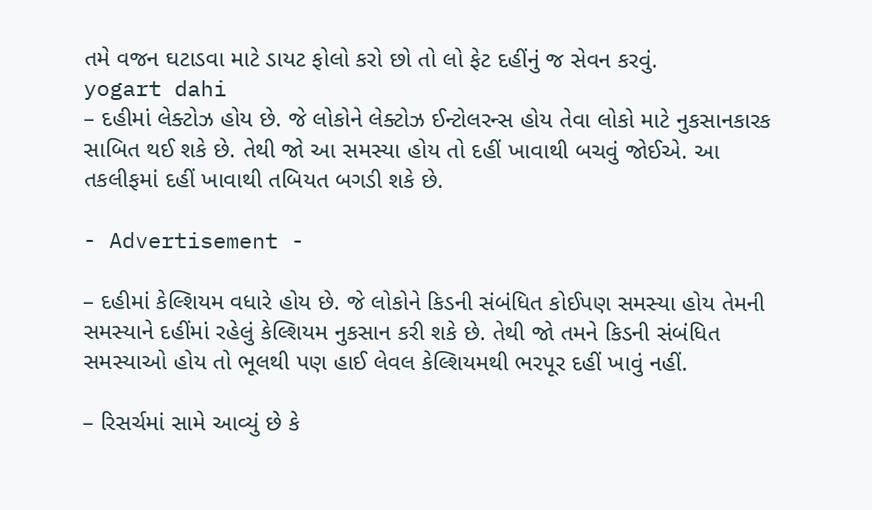તમે વજન ઘટાડવા માટે ડાયટ ફોલો કરો છો તો લો ફેટ દહીંનું જ સેવન કરવું.
yogart dahi
– દહીમાં લેક્ટોઝ હોય છે. જે લોકોને લેક્ટોઝ ઈન્ટોલરન્સ હોય તેવા લોકો માટે નુકસાનકારક સાબિત થઈ શકે છે. તેથી જો આ સમસ્યા હોય તો દહીં ખાવાથી બચવું જોઈએ. આ તકલીફમાં દહીં ખાવાથી તબિયત બગડી શકે છે.

- Advertisement -

– દહીમાં કેલ્શિયમ વધારે હોય છે. જે લોકોને કિડની સંબંધિત કોઈપણ સમસ્યા હોય તેમની સમસ્યાને દહીંમાં રહેલું કેલ્શિયમ નુકસાન કરી શકે છે. તેથી જો તમને કિડની સંબંધિત સમસ્યાઓ હોય તો ભૂલથી પણ હાઈ લેવલ કેલ્શિયમથી ભરપૂર દહીં ખાવું નહીં.

– રિસર્ચમાં સામે આવ્યું છે કે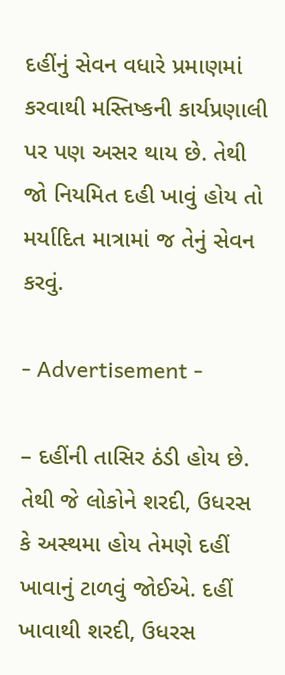દહીંનું સેવન વધારે પ્રમાણમાં કરવાથી મસ્તિષ્કની કાર્યપ્રણાલી પર પણ અસર થાય છે. તેથી જો નિયમિત દહી ખાવું હોય તો મર્યાદિત માત્રામાં જ તેનું સેવન કરવું.

- Advertisement -

– દહીંની તાસિર ઠંડી હોય છે. તેથી જે લોકોને શરદી, ઉધરસ કે અસ્થમા હોય તેમણે દહીં ખાવાનું ટાળવું જોઈએ. દહીં ખાવાથી શરદી, ઉધરસ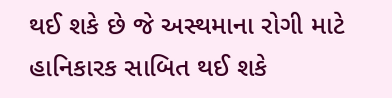થઈ શકે છે જે અસ્થમાના રોગી માટે હાનિકારક સાબિત થઈ શકે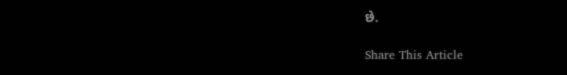છે.

Share This Article